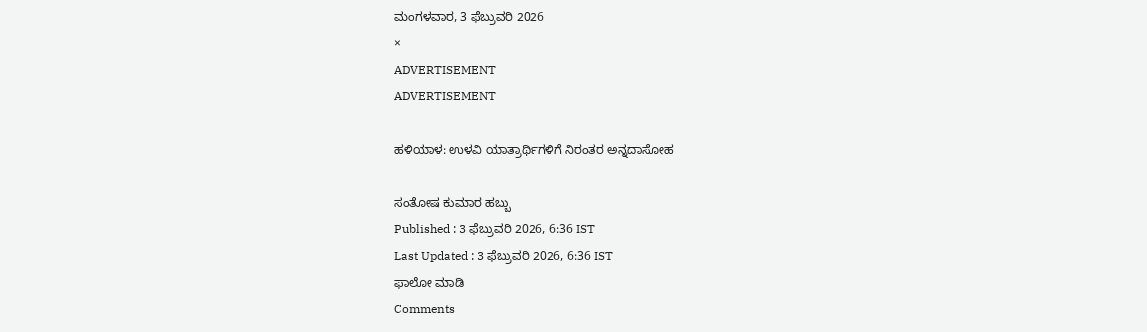ಮಂಗಳವಾರ, 3 ಫೆಬ್ರುವರಿ 2026
×
ADVERTISEMENT
ADVERTISEMENT

ಹಳಿಯಾಳ: ಉಳವಿ ಯಾತ್ರಾರ್ಥಿಗಳಿಗೆ ನಿರಂತರ ಅನ್ನದಾಸೋಹ

ಸಂತೋಷ ಕುಮಾರ ಹಬ್ಬು
Published : 3 ಫೆಬ್ರುವರಿ 2026, 6:36 IST
Last Updated : 3 ಫೆಬ್ರುವರಿ 2026, 6:36 IST
ಫಾಲೋ ಮಾಡಿ
Comments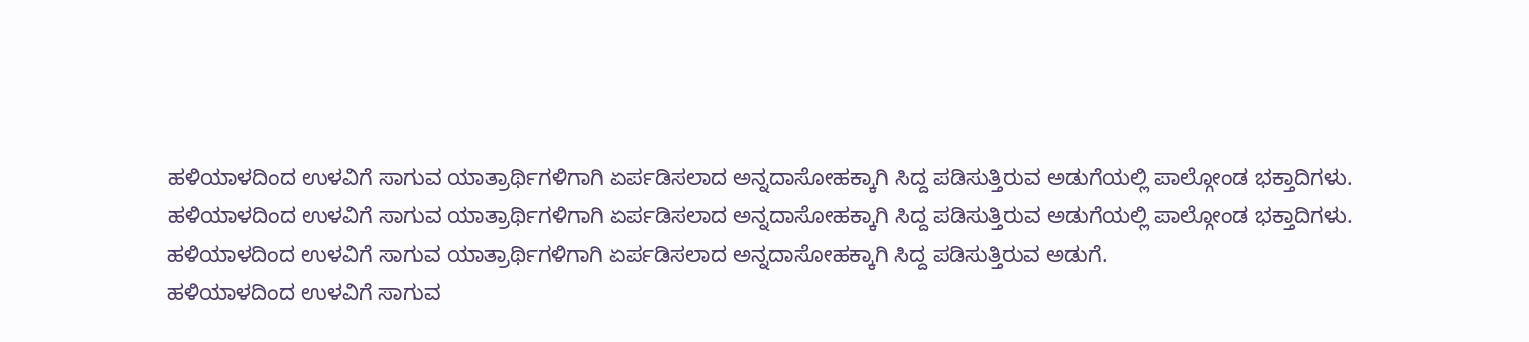ಹಳಿಯಾಳದಿಂದ ಉಳವಿಗೆ ಸಾಗುವ ಯಾತ್ರಾರ್ಥಿಗಳಿಗಾಗಿ ಏರ್ಪಡಿಸಲಾದ ಅನ್ನದಾಸೋಹಕ್ಕಾಗಿ ಸಿದ್ದ ಪಡಿಸುತ್ತಿರುವ ಅಡುಗೆಯಲ್ಲಿ ಪಾಲ್ಗೋಂಡ ಭಕ್ತಾದಿಗಳು.
ಹಳಿಯಾಳದಿಂದ ಉಳವಿಗೆ ಸಾಗುವ ಯಾತ್ರಾರ್ಥಿಗಳಿಗಾಗಿ ಏರ್ಪಡಿಸಲಾದ ಅನ್ನದಾಸೋಹಕ್ಕಾಗಿ ಸಿದ್ದ ಪಡಿಸುತ್ತಿರುವ ಅಡುಗೆಯಲ್ಲಿ ಪಾಲ್ಗೋಂಡ ಭಕ್ತಾದಿಗಳು.
ಹಳಿಯಾಳದಿಂದ ಉಳವಿಗೆ ಸಾಗುವ ಯಾತ್ರಾರ್ಥಿಗಳಿಗಾಗಿ ಏರ್ಪಡಿಸಲಾದ ಅನ್ನದಾಸೋಹಕ್ಕಾಗಿ ಸಿದ್ದ ಪಡಿಸುತ್ತಿರುವ ಅಡುಗೆ.
ಹಳಿಯಾಳದಿಂದ ಉಳವಿಗೆ ಸಾಗುವ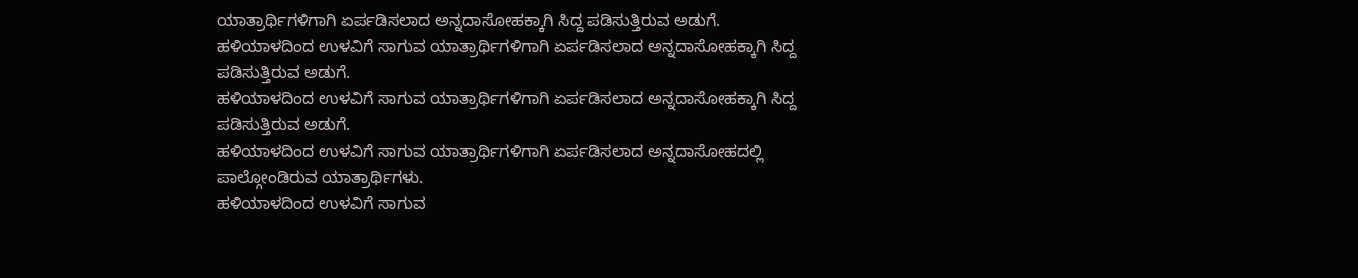ಯಾತ್ರಾರ್ಥಿಗಳಿಗಾಗಿ ಏರ್ಪಡಿಸಲಾದ ಅನ್ನದಾಸೋಹಕ್ಕಾಗಿ ಸಿದ್ದ ಪಡಿಸುತ್ತಿರುವ ಅಡುಗೆ.
ಹಳಿಯಾಳದಿಂದ ಉಳವಿಗೆ ಸಾಗುವ ಯಾತ್ರಾರ್ಥಿಗಳಿಗಾಗಿ ಏರ್ಪಡಿಸಲಾದ ಅನ್ನದಾಸೋಹಕ್ಕಾಗಿ ಸಿದ್ದ ಪಡಿಸುತ್ತಿರುವ ಅಡುಗೆ.
ಹಳಿಯಾಳದಿಂದ ಉಳವಿಗೆ ಸಾಗುವ ಯಾತ್ರಾರ್ಥಿಗಳಿಗಾಗಿ ಏರ್ಪಡಿಸಲಾದ ಅನ್ನದಾಸೋಹಕ್ಕಾಗಿ ಸಿದ್ದ ಪಡಿಸುತ್ತಿರುವ ಅಡುಗೆ.
ಹಳಿಯಾಳದಿಂದ ಉಳವಿಗೆ ಸಾಗುವ ಯಾತ್ರಾರ್ಥಿಗಳಿಗಾಗಿ ಏರ್ಪಡಿಸಲಾದ ಅನ್ನದಾಸೋಹದಲ್ಲಿ ಪಾಲ್ಗೋಂಡಿರುವ ಯಾತ್ರಾರ್ಥಿಗಳು.
ಹಳಿಯಾಳದಿಂದ ಉಳವಿಗೆ ಸಾಗುವ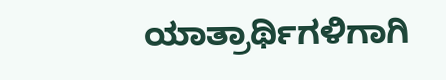ಯಾತ್ರಾರ್ಥಿಗಳಿಗಾಗಿ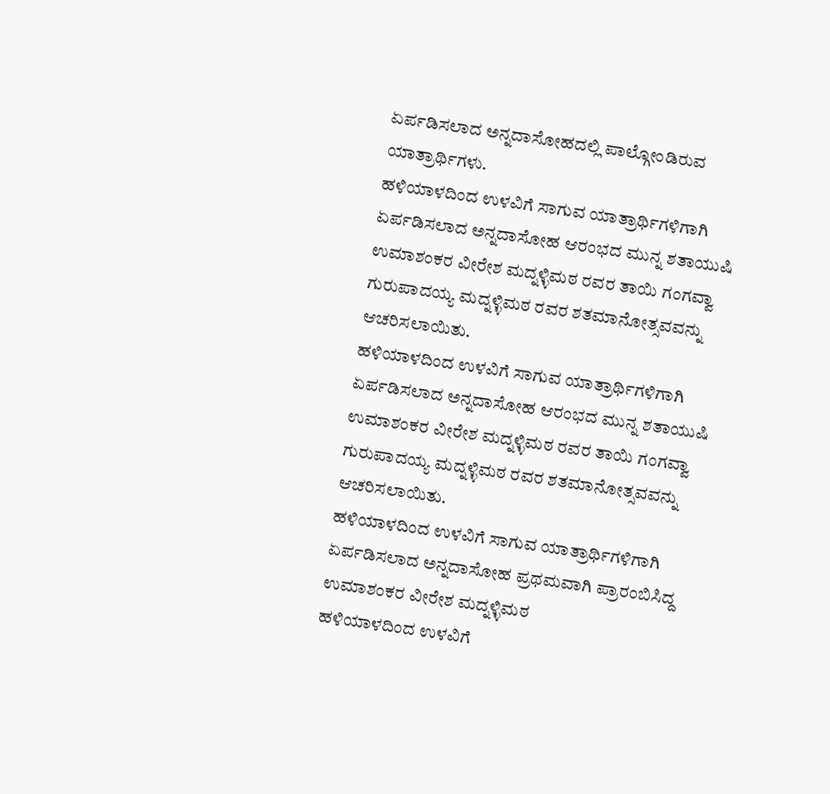ಏರ್ಪಡಿಸಲಾದ ಅನ್ನದಾಸೋಹದಲ್ಲಿ ಪಾಲ್ಗೋಂಡಿರುವ ಯಾತ್ರಾರ್ಥಿಗಳು.
ಹಳಿಯಾಳದಿಂದ ಉಳವಿಗೆ ಸಾಗುವ ಯಾತ್ರಾರ್ಥಿಗಳಿಗಾಗಿ ಏರ್ಪಡಿಸಲಾದ ಅನ್ನದಾಸೋಹ ಆರಂಭದ ಮುನ್ನ ಶತಾಯುಷಿ ಉಮಾಶಂಕರ ವೀರೇಶ ಮದ್ನಳ್ಳಿಮಠ ರವರ ತಾಯಿ ಗಂಗವ್ವಾ ಗುರುಪಾದಯ್ಯ ಮದ್ನಳ್ಳಿಮಠ ರವರ ಶತಮಾನೋತ್ಸವವನ್ನು ಆಚರಿಸಲಾಯಿತು.
ಹಳಿಯಾಳದಿಂದ ಉಳವಿಗೆ ಸಾಗುವ ಯಾತ್ರಾರ್ಥಿಗಳಿಗಾಗಿ ಏರ್ಪಡಿಸಲಾದ ಅನ್ನದಾಸೋಹ ಆರಂಭದ ಮುನ್ನ ಶತಾಯುಷಿ ಉಮಾಶಂಕರ ವೀರೇಶ ಮದ್ನಳ್ಳಿಮಠ ರವರ ತಾಯಿ ಗಂಗವ್ವಾ ಗುರುಪಾದಯ್ಯ ಮದ್ನಳ್ಳಿಮಠ ರವರ ಶತಮಾನೋತ್ಸವವನ್ನು ಆಚರಿಸಲಾಯಿತು.
ಹಳಿಯಾಳದಿಂದ ಉಳವಿಗೆ ಸಾಗುವ ಯಾತ್ರಾರ್ಥಿಗಳಿಗಾಗಿ ಏರ್ಪಡಿಸಲಾದ ಅನ್ನದಾಸೋಹ ಪ್ರಥಮವಾಗಿ ಪ್ರಾರಂಬಿಸಿದ್ದ ಉಮಾಶಂಕರ ವೀರೇಶ ಮದ್ನಳ್ಳಿಮಠ
ಹಳಿಯಾಳದಿಂದ ಉಳವಿಗೆ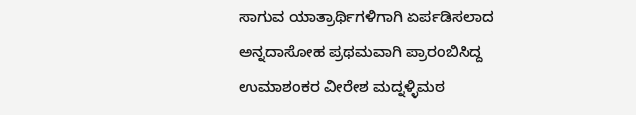ಸಾಗುವ ಯಾತ್ರಾರ್ಥಿಗಳಿಗಾಗಿ ಏರ್ಪಡಿಸಲಾದ ಅನ್ನದಾಸೋಹ ಪ್ರಥಮವಾಗಿ ಪ್ರಾರಂಬಿಸಿದ್ದ ಉಮಾಶಂಕರ ವೀರೇಶ ಮದ್ನಳ್ಳಿಮಠ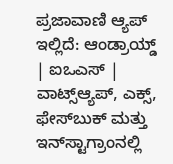ಪ್ರಜಾವಾಣಿ ಆ್ಯಪ್ ಇಲ್ಲಿದೆ: ಆಂಡ್ರಾಯ್ಡ್ | ಐಒಎಸ್ | ವಾಟ್ಸ್ಆ್ಯಪ್, ಎಕ್ಸ್, ಫೇಸ್‌ಬುಕ್ ಮತ್ತು ಇನ್‌ಸ್ಟಾಗ್ರಾಂನಲ್ಲಿ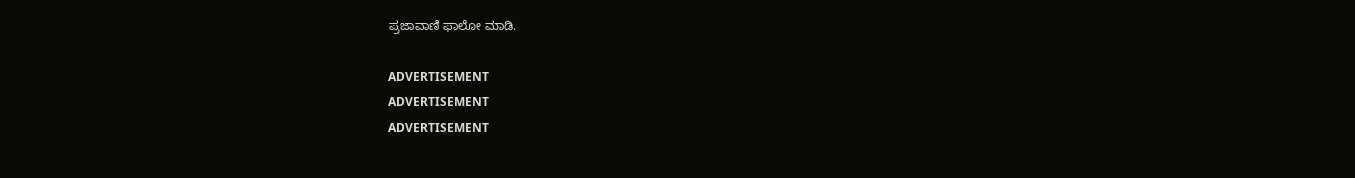ಪ್ರಜಾವಾಣಿ ಫಾಲೋ ಮಾಡಿ.

ADVERTISEMENT
ADVERTISEMENT
ADVERTISEMENT